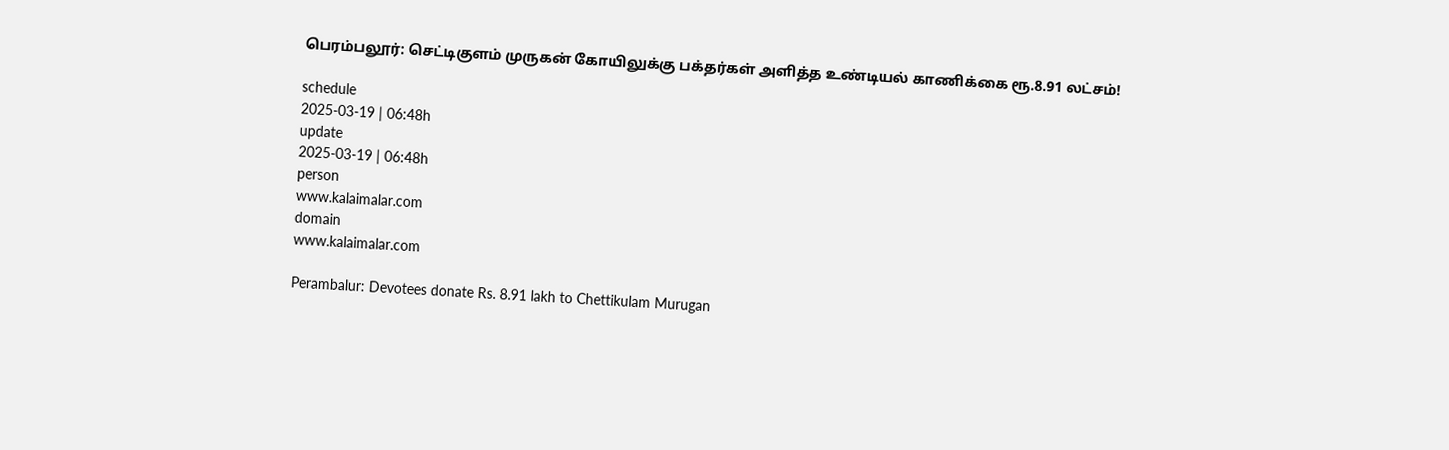பெரம்பலூர்: செட்டிகுளம் முருகன் கோயிலுக்கு பக்தர்கள் அளித்த உண்டியல் காணிக்கை ரூ.8.91 லட்சம்!

schedule
2025-03-19 | 06:48h
update
2025-03-19 | 06:48h
person
www.kalaimalar.com
domain
www.kalaimalar.com

Perambalur: Devotees donate Rs. 8.91 lakh to Chettikulam Murugan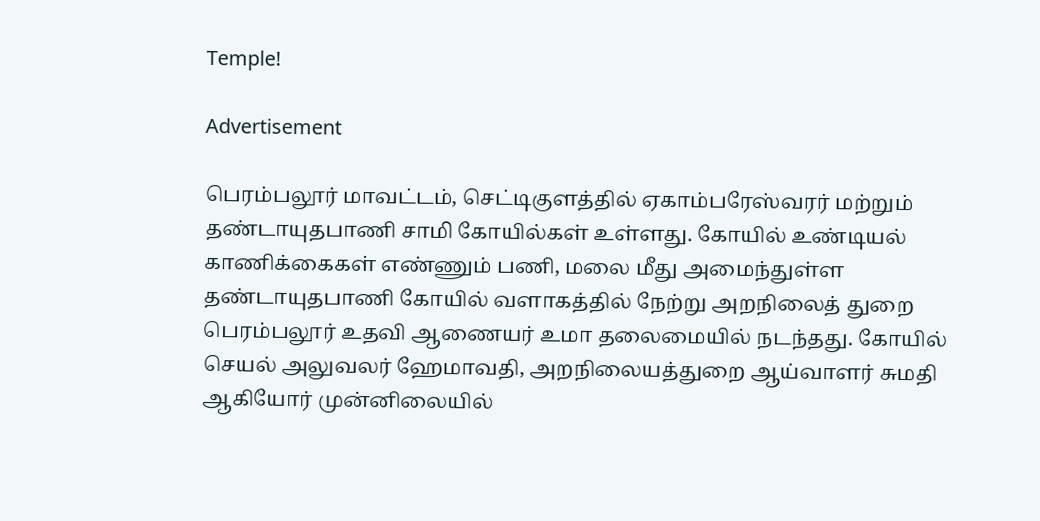Temple!

Advertisement

பெரம்பலூர் மாவட்டம், செட்டிகுளத்தில் ஏகாம்பரேஸ்வரர் மற்றும் தண்டாயுதபாணி சாமி கோயில்கள் உள்ளது. கோயில் உண்டியல் காணிக்கைகள் எண்ணும் பணி, மலை மீது அமைந்துள்ள தண்டாயுதபாணி கோயில் வளாகத்தில் நேற்று அறநிலைத் துறை பெரம்பலூர் உதவி ஆணையர் உமா தலைமையில் நடந்தது. கோயில் செயல் அலுவலர் ஹேமாவதி, அறநிலையத்துறை ஆய்வாளர் சுமதி ஆகியோர் முன்னிலையில்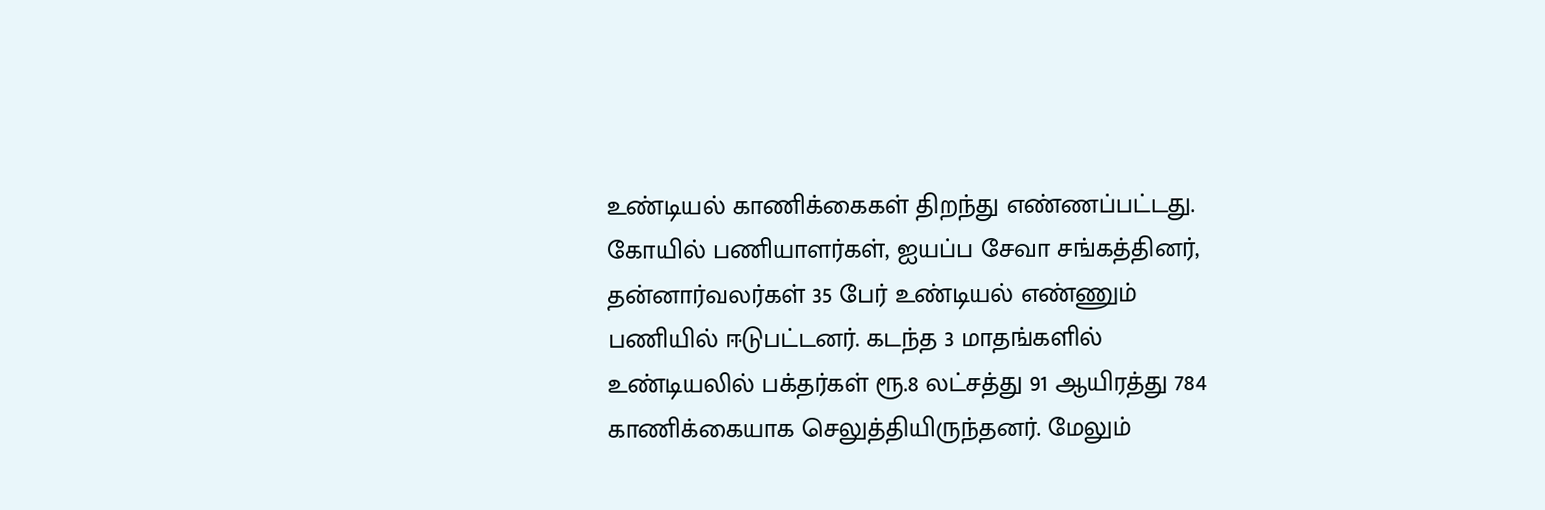உண்டியல் காணிக்கைகள் திறந்து எண்ணப்பட்டது. கோயில் பணியாளர்கள், ஐயப்ப சேவா சங்கத்தினர், தன்னார்வலர்கள் 35 பேர் உண்டியல் எண்ணும் பணியில் ஈடுபட்டனர். கடந்த 3 மாதங்களில் உண்டியலில் பக்தர்கள் ரூ.8 லட்சத்து 91 ஆயிரத்து 784 காணிக்கையாக செலுத்தியிருந்தனர். மேலும்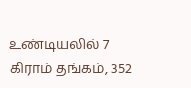உண்டியலில் 7 கிராம் தங்கம், 352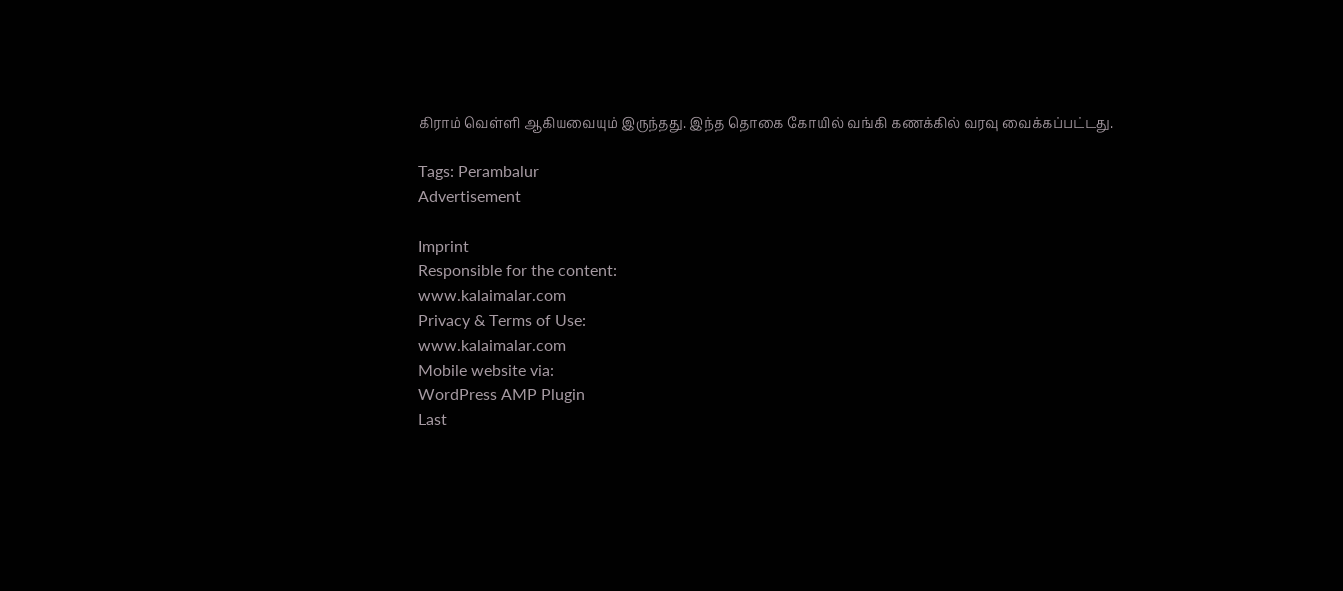கிராம் வெள்ளி ஆகியவையும் இருந்தது. இந்த தொகை கோயில் வங்கி கணக்கில் வரவு வைக்கப்பட்டது.

Tags: Perambalur
Advertisement

Imprint
Responsible for the content:
www.kalaimalar.com
Privacy & Terms of Use:
www.kalaimalar.com
Mobile website via:
WordPress AMP Plugin
Last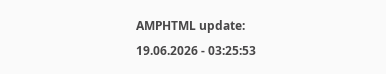AMPHTML update:
19.06.2026 - 03:25:53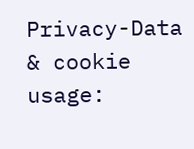Privacy-Data & cookie usage: